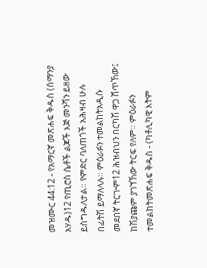መዝሙር 44:12 - የአማርኛ መጽሐፍ ቅዱስ (ሰማንያ አሃዱ)12 የጢሮስ ሴቶች ልጆች እጅ መንሻን ይዘው ይሰግዱለታል። የምድር ባለጠጎች አሕዛብ ሁሉ በፊትሽ ይማለላሉ። ምዕራፉን ተመልከትአዲሱ መደበኛ ትርጒም12 ሕዝብህን በርካሽ ዋጋ ሸጥኸው፤ ከሽያጩም ያገኘኸው ትርፍ የለም። ምዕራፉን ተመልከትመጽሐፍ ቅዱስ - (ካቶሊካዊ እትም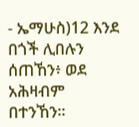- ኤማሁስ)12 እንደ በጎች ሊበሉን ሰጠኸን፥ ወደ አሕዛብም በተንኸን።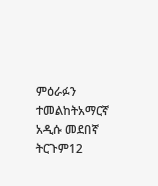ምዕራፉን ተመልከትአማርኛ አዲሱ መደበኛ ትርጉም12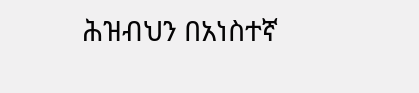ሕዝብህን በአነስተኛ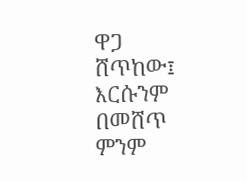ዋጋ ሸጥከው፤ እርሱንም በመሸጥ ምንም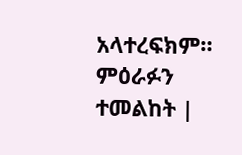አላተረፍክም። ምዕራፉን ተመልከት |